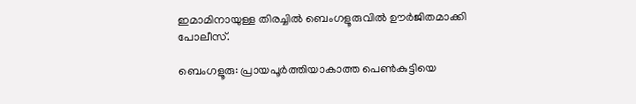ഇമാമിനായുള്ള തിരച്ചിൽ ബെംഗളൂരുവിൽ ഊർജിതമാക്കി പോലീസ്.

ബെംഗളൂരു: പ്രായപൂർത്തിയാകാത്ത പെണ്‍കുട്ടിയെ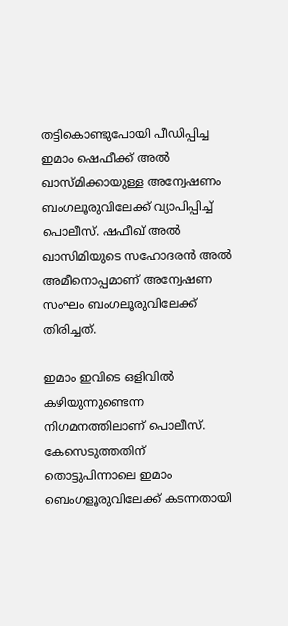തട്ടികൊണ്ടുപോയി പീഡിപ്പിച്ച ഇമാം ഷെഫീക്ക് അൽ ഖാസ്മിക്കായുള്ള അന്വേഷണം ബംഗലൂരുവിലേക്ക് വ്യാപിപ്പിച്ച്‌ പൊലീസ്. ഷഫീഖ് അല്‍ ഖാസിമിയുടെ സഹോദരന്‍ അല്‍ അമീനൊപ്പമാണ് അന്വേഷണ സംഘം ബംഗലൂരുവിലേക്ക് തിരിച്ചത്.

ഇമാം ഇവിടെ ഒളിവില്‍ കഴിയുന്നുണ്ടെന്ന നിഗമനത്തിലാണ് പൊലീസ്. കേസെടുത്തതിന് തൊട്ടുപിന്നാലെ ഇമാം ബെംഗളൂരുവിലേക്ക് കടന്നതായി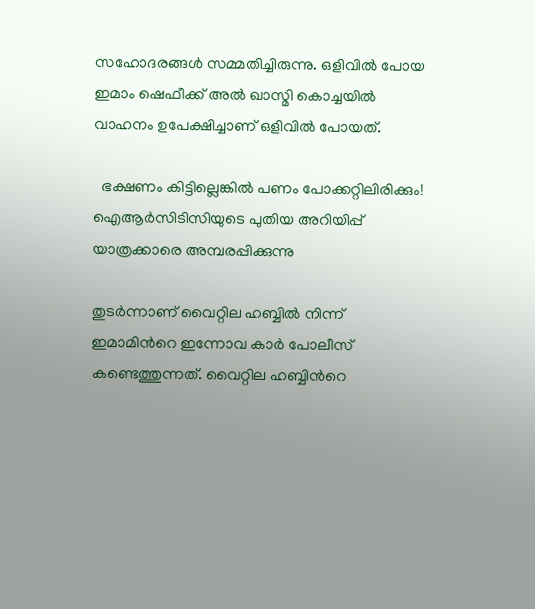സഹോദരങ്ങള്‍ സമ്മതിച്ചിരുന്നു. ഒളിവില്‍ പോയ ഇമാം ഷെഫീക്ക് അല്‍ ഖാസ്മി കൊച്ചയില്‍ വാഹനം ഉപേക്ഷിച്ചാണ് ഒളിവില്‍ പോയത്.

  ഭക്ഷണം കിട്ടില്ലെങ്കിൽ പണം പോക്കറ്റിലിരിക്കും! ഐആർസിടിസിയുടെ പുതിയ അറിയിപ്പ് യാത്രക്കാരെ അമ്പരപ്പിക്കുന്നു

തുടര്‍ന്നാണ് വൈറ്റില ഹബ്ബില്‍ നിന്ന് ഇമാമിന്‍റെ ഇന്നോവ കാർ പോലീസ് കണ്ടെത്തുന്നത്. വൈറ്റില ഹബ്ബിന്‍റെ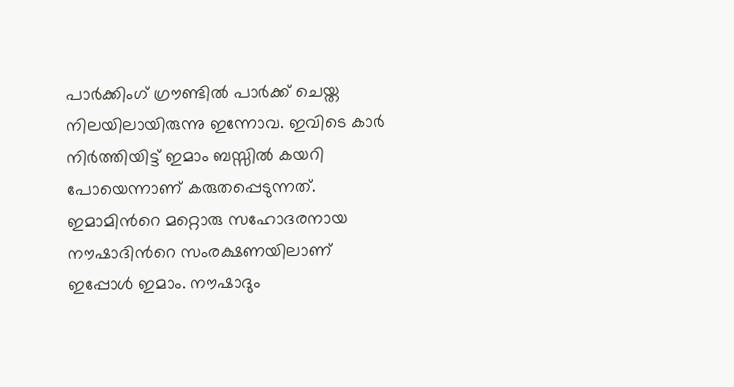പാര്‍ക്കിംഗ് ഗ്രൗണ്ടില്‍ പാ‍ര്‍ക്ക് ചെയ്ത നിലയിലായിരുന്നു ഇന്നോവ. ഇവിടെ കാർ നിര്‍ത്തിയിട്ട് ഇമാം ബസ്സില്‍ കയറി പോയെന്നാണ് കരുതപ്പെടുന്നത്. ഇമാമിന്‍റെ മറ്റൊരു സഹോദരനായ നൗഷാദിന്‍റെ സംരക്ഷണയിലാണ് ഇപ്പോള്‍ ഇമാം. നൗഷാദും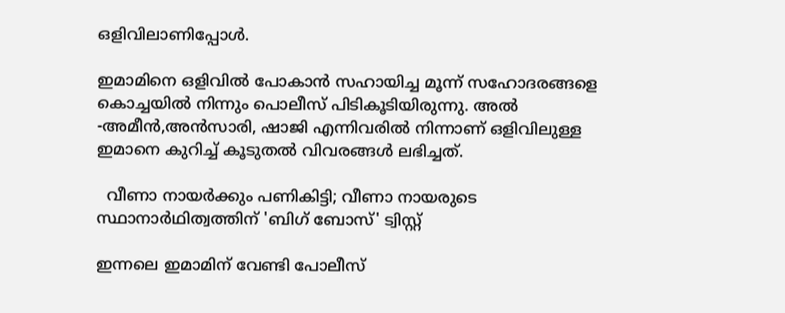ഒളിവിലാണിപ്പോള്‍.

ഇമാമിനെ ഒളിവില്‍ പോകാന്‍ സഹായിച്ച മൂന്ന് സഹോദരങ്ങളെ കൊച്ചയില്‍ നിന്നും പൊലീസ് പിടികൂടിയിരുന്നു. അല്‍ -അമീന്‍,അന്‍സാരി, ഷാജി എന്നിവരില്‍ നിന്നാണ് ഒളിവിലുള്ള ഇമാനെ കുറിച്ച്‌ കൂടുതല്‍ വിവരങ്ങള്‍ ലഭിച്ചത്.

  വീണാ നായർക്കും പണികിട്ടി; വീണാ നായരുടെ സ്ഥാനാർഥിത്വത്തിന് 'ബിഗ് ബോസ്' ട്വിസ്റ്റ്

ഇന്നലെ ഇമാമിന് വേണ്ടി പോലീസ്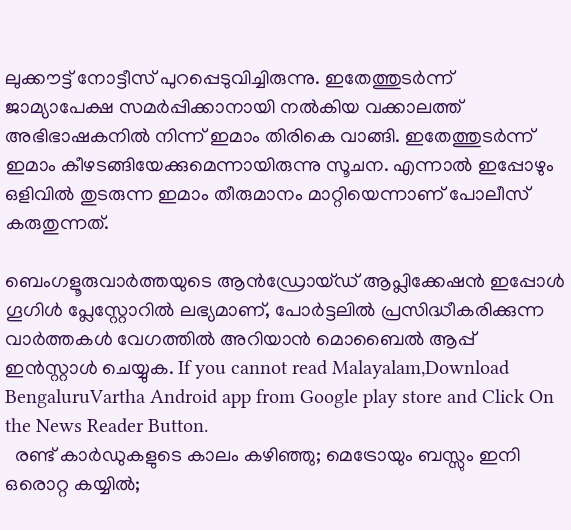ലുക്കൗട്ട് നോട്ടീസ് പുറപ്പെടുവിച്ചിരുന്നു. ഇതേത്തുടര്‍ന്ന് ജാമ്യാപേക്ഷ സമര്‍പ്പിക്കാനായി നല്‍കിയ വക്കാലത്ത് അഭിഭാഷകനില്‍ നിന്ന് ഇമാം തിരികെ വാങ്ങി. ഇതേത്തുടര്‍ന്ന് ഇമാം കീഴടങ്ങിയേക്കുമെന്നായിരുന്നു സൂചന. എന്നാല്‍ ഇപ്പോഴും ഒളിവില്‍ തുടരുന്ന ഇമാം തീരുമാനം മാറ്റിയെന്നാണ് പോലീസ് കരുതുന്നത്.

ബെംഗളൂരുവാർത്തയുടെ ആൻഡ്രോയ്ഡ് ആപ്ലിക്കേഷൻ ഇപ്പോൾ ഗൂഗിൾ പ്ലേസ്റ്റോറിൽ ലഭ്യമാണ്, പോർട്ടലിൽ പ്രസിദ്ധീകരിക്കുന്ന വാർത്തകൾ വേഗത്തിൽ അറിയാൻ മൊബൈൽ ആപ്പ് ഇൻസ്റ്റാൾ ചെയ്യുക. If you cannot read Malayalam,Download BengaluruVartha Android app from Google play store and Click On the News Reader Button.
  രണ്ട് കാർഡുകളുടെ കാലം കഴിഞ്ഞു; മെട്രോയും ബസ്സും ഇനി ഒരൊറ്റ കയ്യിൽ;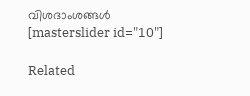വിശദാംശങ്ങൾ
[masterslider id="10"]

Related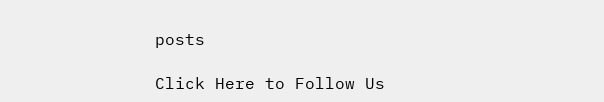posts

Click Here to Follow Us